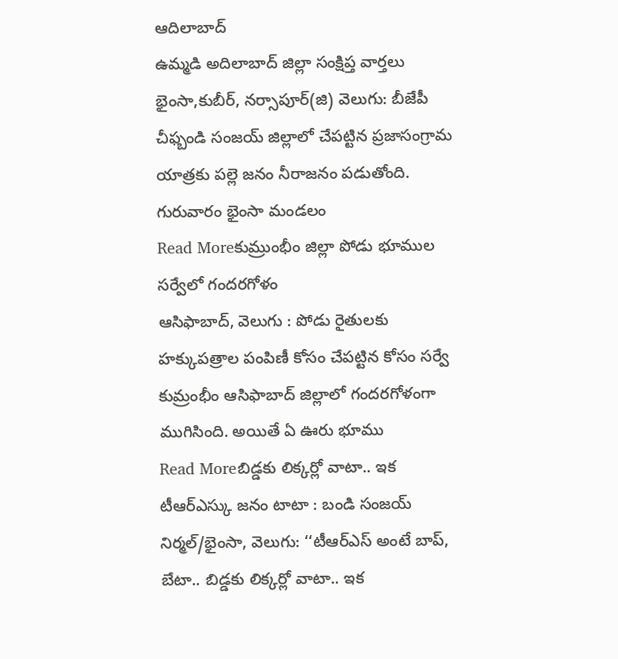ఆదిలాబాద్
ఉమ్మడి అదిలాబాద్ జిల్లా సంక్షిప్త వార్తలు
భైంసా,కుబీర్, నర్సాపూర్(జి) వెలుగు: బీజేపీ చీఫ్బండి సంజయ్ జిల్లాలో చేపట్టిన ప్రజాసంగ్రామ యాత్రకు పల్లె జనం నీరాజనం పడుతోంది. గురువారం భైంసా మండలం
Read Moreకుమ్రుంభీం జిల్లా పోడు భూముల సర్వేలో గందరగోళం
ఆసిఫాబాద్, వెలుగు : పోడు రైతులకు హక్కుపత్రాల పంపిణీ కోసం చేపట్టిన కోసం సర్వే కుమ్రంభీం ఆసిఫాబాద్ జిల్లాలో గందరగోళంగా ముగిసింది. అయితే ఏ ఊరు భూము
Read Moreబిడ్డకు లిక్కర్లో వాటా.. ఇక టీఆర్ఎస్కు జనం టాటా : బండి సంజయ్
నిర్మల్/భైంసా, వెలుగు: ‘‘టీఆర్ఎస్ అంటే బాప్, బేటా.. బిడ్డకు లిక్కర్లో వాటా.. ఇక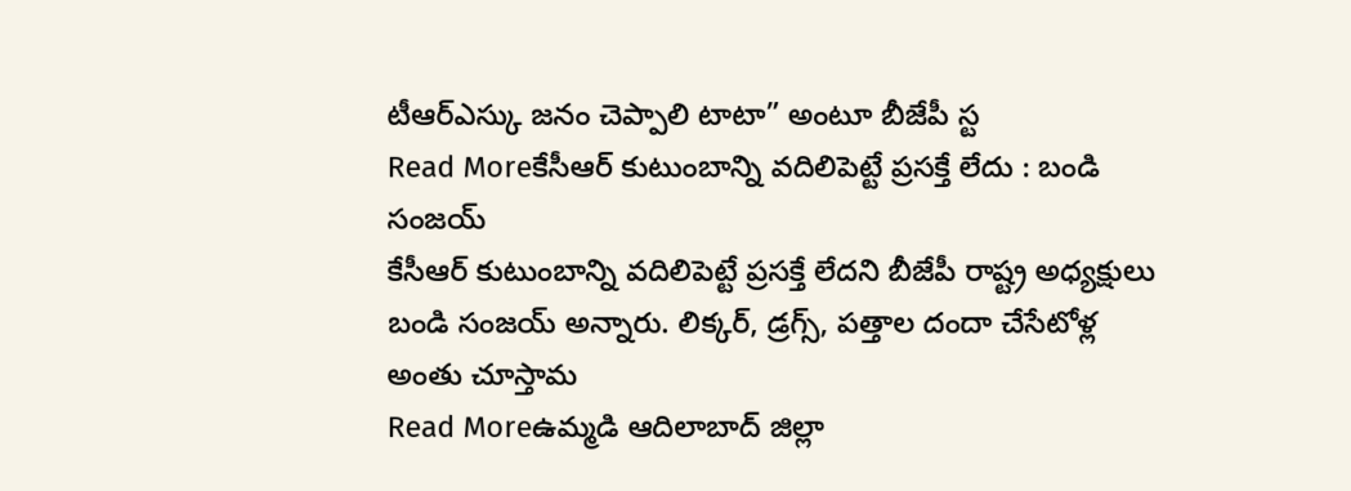టీఆర్ఎస్కు జనం చెప్పాలి టాటా” అంటూ బీజేపీ స్ట
Read Moreకేసీఆర్ కుటుంబాన్ని వదిలిపెట్టే ప్రసక్తే లేదు : బండి సంజయ్
కేసీఆర్ కుటుంబాన్ని వదిలిపెట్టే ప్రసక్తే లేదని బీజేపీ రాష్ట్ర అధ్యక్షులు బండి సంజయ్ అన్నారు. లిక్కర్, డ్రగ్స్, పత్తాల దందా చేసేటోళ్ల అంతు చూస్తామ
Read Moreఉమ్మడి ఆదిలాబాద్ జిల్లా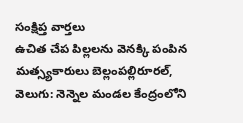సంక్షిప్త వార్తలు
ఉచిత చేప పిల్లలను వెనక్కి పంపిన మత్స్యకారులు బెల్లంపల్లిరూరల్, వెలుగు: నెన్నెల మండల కేంద్రంలోని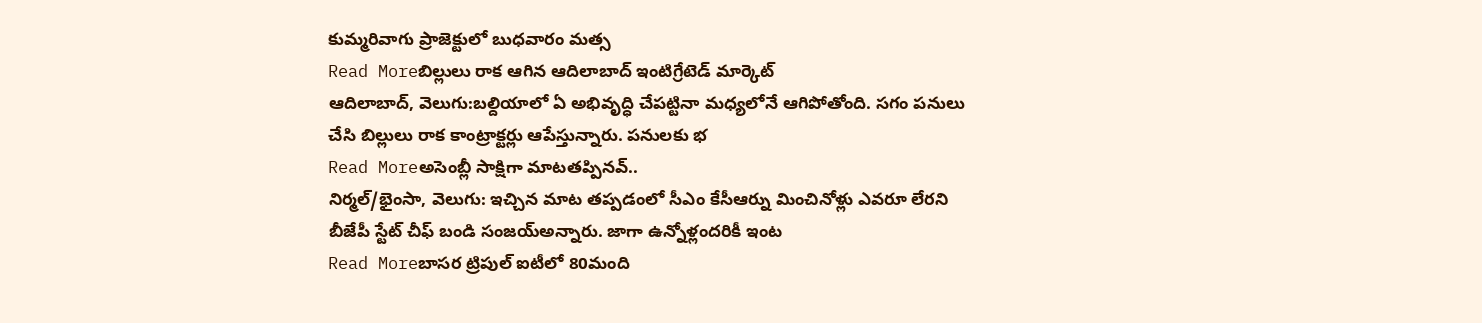కుమ్మరివాగు ప్రాజెక్టులో బుధవారం మత్స
Read Moreబిల్లులు రాక ఆగిన ఆదిలాబాద్ ఇంటిగ్రేటెడ్ మార్కెట్
ఆదిలాబాద్, వెలుగు:బల్దియాలో ఏ అభివృద్ధి చేపట్టినా మధ్యలోనే ఆగిపోతోంది. సగం పనులు చేసి బిల్లులు రాక కాంట్రాక్టర్లు ఆపేస్తున్నారు. పనులకు భ
Read Moreఅసెంబ్లీ సాక్షిగా మాటతప్పినవ్..
నిర్మల్/భైంసా, వెలుగు: ఇచ్చిన మాట తప్పడంలో సీఎం కేసీఆర్ను మించినోళ్లు ఎవరూ లేరని బీజేపీ స్టేట్ చీఫ్ బండి సంజయ్అన్నారు. జాగా ఉన్నోళ్లందరికీ ఇంట
Read Moreబాసర ట్రిపుల్ ఐటీలో 80మంది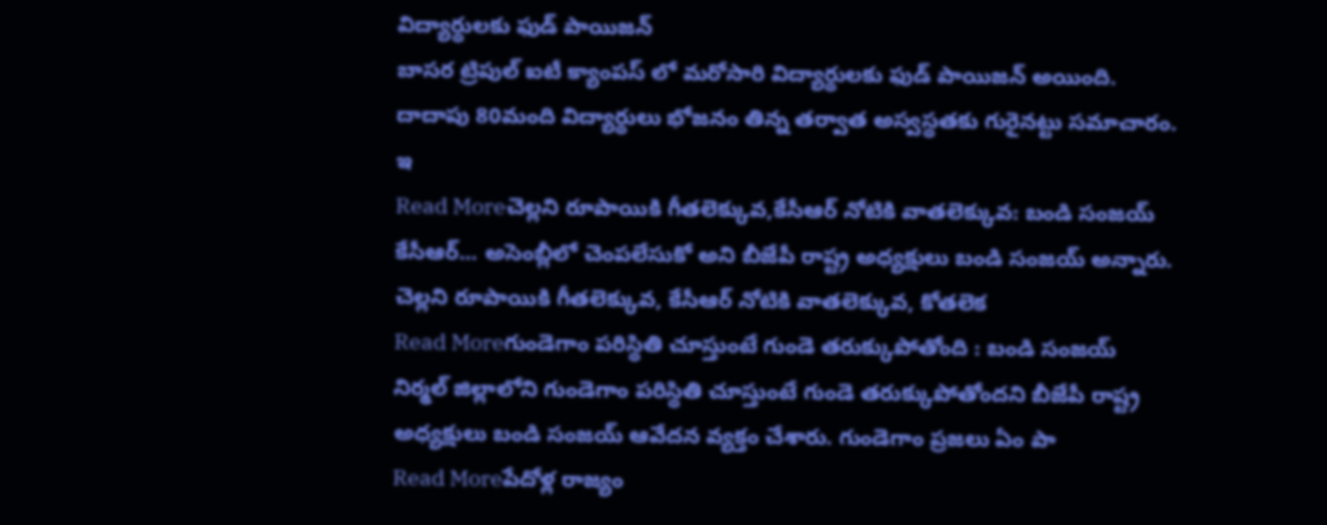విద్యార్థులకు ఫుడ్ పాయిజన్
బాసర ట్రిపుల్ ఐటీ క్యాంపస్ లో మరోసారి విద్యార్థులకు ఫుడ్ పాయిజన్ అయింది. దాదాపు 80మంది విద్యార్థులు భోజనం తిన్న తర్వాత అస్వస్థతకు గురైనట్టు సమాచారం. ఇ
Read Moreచెల్లని రూపాయికి గీతలెక్కువ,కేసీఆర్ నోటికి వాతలెక్కువ: బండి సంజయ్
కేసీఆర్... అసెంబ్లీలో చెంపలేసుకో అని బీజేపీ రాష్ట్ర అధ్యక్షులు బండి సంజయ్ అన్నారు. చెల్లని రూపాయికి గీతలెక్కువ, కేసీఆర్ నోటికి వాతలెక్కువ, కోతలెక
Read Moreగుండెగాం పరిస్థితి చూస్తుంటే గుండె తరుక్కుపోతోంది : బండి సంజయ్
నిర్మల్ జిల్లాలోని గుండెగాం పరిస్థితి చూస్తుంటే గుండె తరుక్కుపోతోందని బీజేపీ రాష్ట్ర అధ్యక్షులు బండి సంజయ్ ఆవేదన వ్యక్తం చేశారు. గుండెగాం ప్రజలు ఏం పా
Read Moreపేదోళ్ల రాజ్యం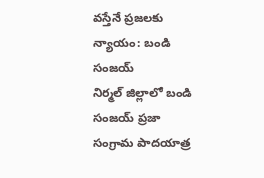వస్తేనే ప్రజలకు న్యాయం: బండి సంజయ్
నిర్మల్ జిల్లాలో బండి సంజయ్ ప్రజా సంగ్రామ పాదయాత్ర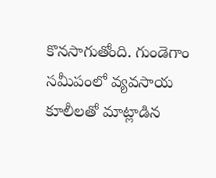కొనసాగుతోంది. గుండెగాం సమీపంలో వ్యవసాయ కూలీలతో మాట్లాడిన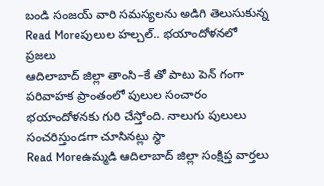బండి సంజయ్ వారి సమస్యలను అడిగి తెలుసుకున్న
Read Moreపులుల హల్చల్.. భయాందోళనలో ప్రజలు
ఆదిలాబాద్ జిల్లా తాంసి–కే తో పాటు పెన్ గంగా పరివాహక ప్రాంతంలో పులుల సంచారం భయాందోళనకు గురి చేస్తోంది. నాలుగు పులులు సంచరిస్తుండగా చూసినట్లు స్థా
Read Moreఉమ్మడి ఆదిలాబాద్ జిల్లా సంక్షిప్త వార్తలు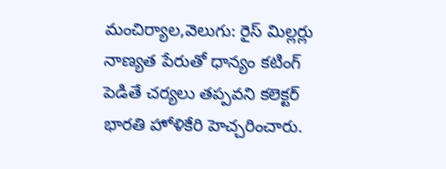మంచిర్యాల,వెలుగు: రైస్ మిల్లర్లు నాణ్యత పేరుతో ధాన్యం కటింగ్ పెడితే చర్యలు తప్పవని కలెక్టర్ భారతి హోళికేరి హెచ్చరించారు.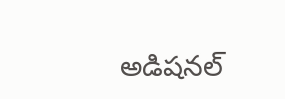అడిషనల్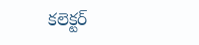కలెక్టర్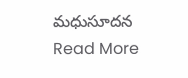మధుసూదన
Read More